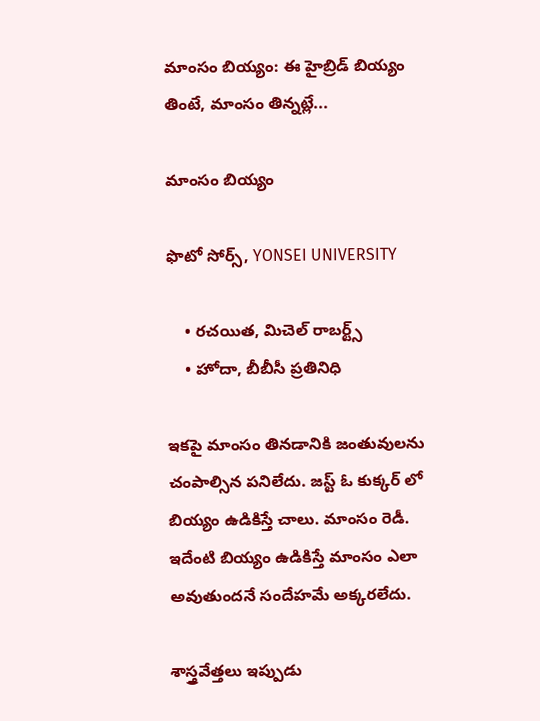మాంసం బియ్యం: ఈ హైబ్రిడ్ బియ్యం తింటే, మాంసం తిన్నట్లే...

మాంసం బియ్యం

ఫొటో సోర్స్, YONSEI UNIVERSITY

    • రచయిత, మిచెల్ రాబర్ట్స్
    • హోదా, బీబీసీ ప్రతినిధి

ఇకపై మాంసం తినడానికి జంతువులను చంపాల్సిన పనిలేదు. జస్ట్ ఓ కుక్కర్ లో బియ్యం ఉడికిస్తే చాలు. మాంసం రెడీ. ఇదేంటి బియ్యం ఉడికిస్తే మాంసం ఎలా అవుతుందనే సందేహమే అక్కరలేదు.

శాస్త్రవేత్తలు ఇప్పుడు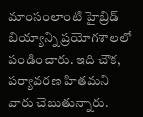మాంసంలాంటి హైబ్రిడ్ బియ్యాన్ని ప్రయోగశాలలో పండించారు. ఇది చౌక, పర్యావరణ హితమని వారు చెబుతున్నారు.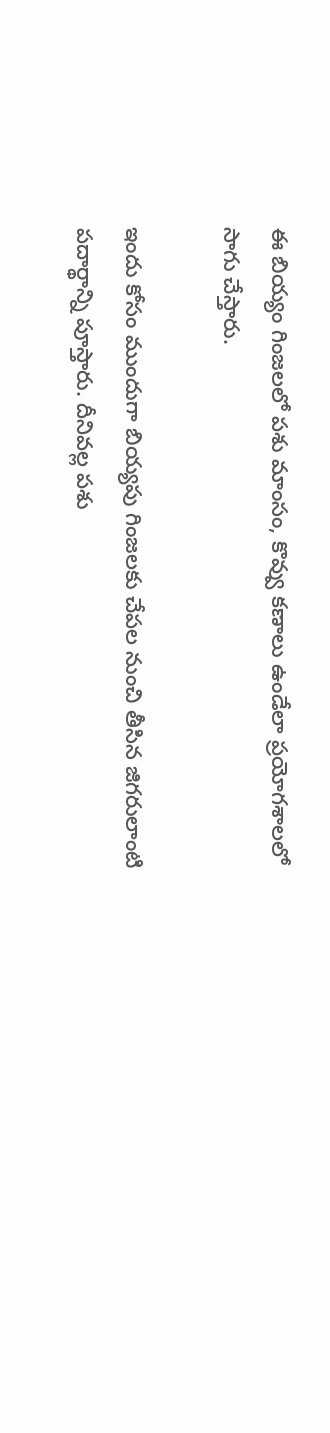ఈ బియ్యం గింజలలో పశు మాంసం, కొవ్వు కణాలు ఉండేలా ప్రయోగశాలలో సాగు చేస్తారు.

ఇందు కోసం ముందుగా బియ్యపు గింజలకు చేపల నుంచి తీసిన జిగరులాంటి పదార్థాన్ని పూస్తారు. దీనివల్ల పశు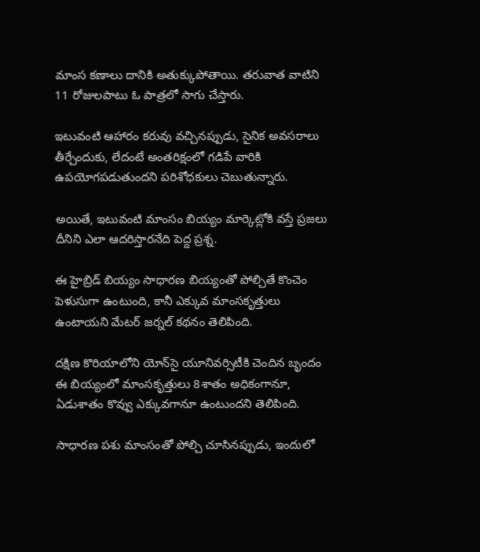మాంస కణాలు దానికి అతుక్కుపోతాయి. తరువాత వాటిని 11 రోజులపాటు ఓ పాత్రలో సాగు చేస్తారు.

ఇటువంటి ఆహారం కరువు వచ్చినప్పుడు, సైనిక అవసరాలు తీర్చేందుకు, లేదంటే అంతరిక్షంలో గడిపే వారికి ఉపయోగపడుతుందని పరిశోధకులు చెబుతున్నారు.

అయితే, ఇటువంటి మాంసం బియ్యం మార్కెట్లోకి వస్తే ప్రజలు దీనిని ఎలా ఆదరిస్తారనేది పెద్ద ప్రశ్న.

ఈ హైబ్రిడ్ బియ్యం సాధారణ బియ్యంతో పోల్చితే కొంచెం పెళుసుగా ఉంటుంది, కానీ ఎక్కువ మాంసకృత్తులు ఉంటాయని మేటర్ జర్నల్ కథనం తెలిపింది.

దక్షిణ కొరియాలోని యోన్‌సై యూనివర్సిటీకి చెందిన బృందం ఈ బియ్యంలో మాంసకృత్తులు 8శాతం అధికంగానూ, ఏడుశాతం కొవ్వు ఎక్కువగానూ ఉంటుందని తెలిపింది.

సాధారణ పశు మాంసంతో పోల్చి చూసినప్పుడు, ఇందులో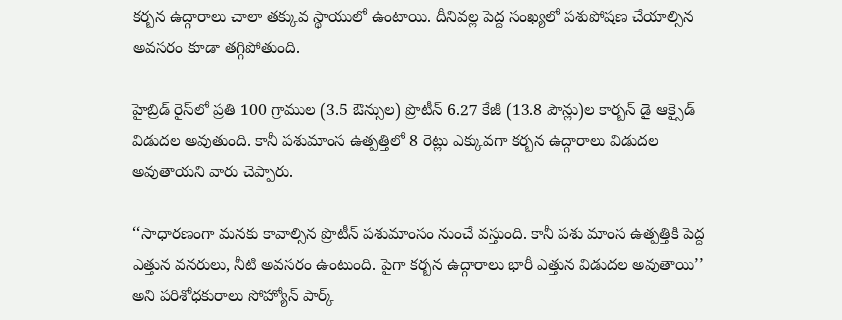కర్బన ఉద్గారాలు చాలా తక్కువ స్థాయులో ఉంటాయి. దీనివల్ల పెద్ద సంఖ్యలో పశుపోషణ చేయాల్సిన అవసరం కూడా తగ్గిపోతుంది.

హైబ్రిడ్ రైస్‌లో ప్రతి 100 గ్రాముల (3.5 ఔన్సుల) ప్రొటీన్ 6.27 కేజీ (13.8 పౌన్లు)ల కార్బన్ డై ఆక్సైడ్ విడుదల అవుతుంది. కానీ పశుమాంస ఉత్పత్తిలో 8 రెట్లు ఎక్కువగా కర్బన ఉద్గారాలు విడుదల అవుతాయని వారు చెప్పారు.

‘‘సాధారణంగా మనకు కావాల్సిన ప్రొటీన్ పశుమాంసం నుంచే వస్తుంది. కానీ పశు మాంస ఉత్పత్తికి పెద్ద ఎత్తున వనరులు, నీటి అవసరం ఉంటుంది. పైగా కర్బన ఉద్గారాలు భారీ ఎత్తున విడుదల అవుతాయి’’ అని పరిశోధకురాలు సోహ్యోన్ పార్క్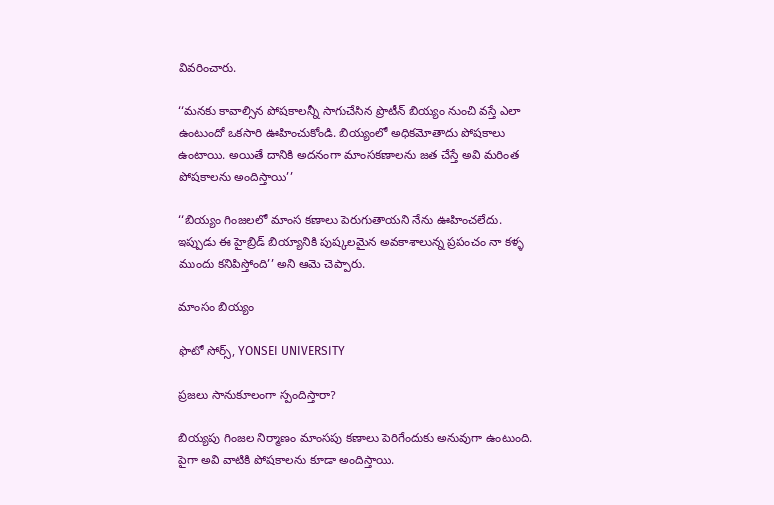వివరించారు.

‘‘మనకు కావాల్సిన పోషకాలన్నీ సాగుచేసిన ప్రొటీన్ బియ్యం నుంచి వస్తే ఎలా ఉంటుందో ఒకసారి ఊహించుకోండి. బియ్యంలో అధికమోతాదు పోషకాలు ఉంటాయి. అయితే దానికి అదనంగా మాంసకణాలను జత చేస్తే అవి మరింత పోషకాలను అందిస్తాయి’’

‘‘బియ్యం గింజలలో మాంస కణాలు పెరుగుతాయని నేను ఊహించలేదు. ఇప్పుడు ఈ హైబ్రిడ్ బియ్యానికి పుష్కలమైన అవకాశాలున్న ప్రపంచం నా కళ్ళ ముందు కనిపిస్తోంది’’ అని ఆమె చెప్పారు.

మాంసం బియ్యం

ఫొటో సోర్స్, YONSEI UNIVERSITY

ప్రజలు సానుకూలంగా స్పందిస్తారా?

బియ్యపు గింజల నిర్మాణం మాంసపు కణాలు పెరిగేందుకు అనువుగా ఉంటుంది. పైగా అవి వాటికి పోషకాలను కూడా అందిస్తాయి.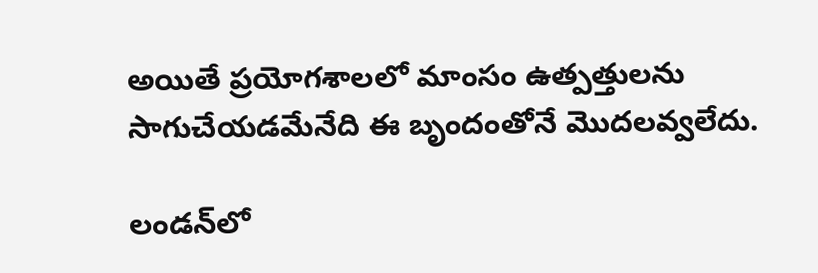అయితే ప్రయోగశాలలో మాంసం ఉత్పత్తులను సాగుచేయడమేనేది ఈ బృందంతోనే మొదలవ్వలేదు.

లండన్‌లో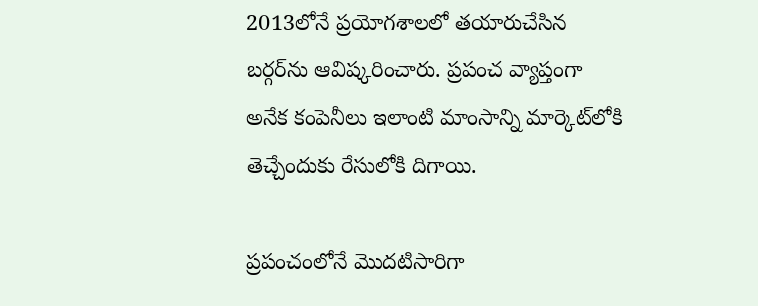2013లోనే ప్రయోగశాలలో తయారుచేసిన బర్గర్‌ను ఆవిష్కరించారు. ప్రపంచ వ్యాప్తంగా అనేక కంపెనీలు ఇలాంటి మాంసాన్ని మార్కెట్‌లోకి తెచ్చేందుకు రేసులోకి దిగాయి.

ప్రపంచంలోనే మొదటిసారిగా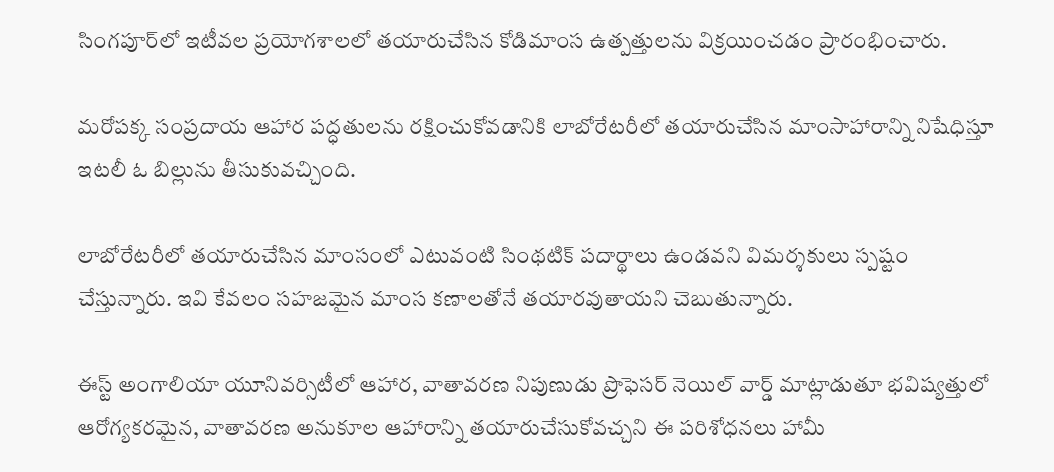సింగపూర్‌లో ఇటీవల ప్రయోగశాలలో తయారుచేసిన కోడిమాంస ఉత్పత్తులను విక్రయించడం ప్రారంభించారు.

మరోపక్క సంప్రదాయ ఆహార పద్ధతులను రక్షించుకోవడానికి లాబోరేటరీలో తయారుచేసిన మాంసాహారాన్ని నిషేధిస్తూ ఇటలీ ఓ బిల్లును తీసుకువచ్చింది.

లాబోరేటరీలో తయారుచేసిన మాంసంలో ఎటువంటి సింథటిక్ పదార్థాలు ఉండవని విమర్శకులు స్పష్టం చేస్తున్నారు. ఇవి కేవలం సహజమైన మాంస కణాలతోనే తయారవుతాయని చెబుతున్నారు.

ఈస్ట్ అంగాలియా యూనివర్సిటీలో ఆహార, వాతావరణ నిపుణుడు ప్రొఫెసర్ నెయిల్ వార్డ్ మాట్లాడుతూ భవిష్యత్తులో ఆరోగ్యకరమైన, వాతావరణ అనుకూల ఆహారాన్ని తయారుచేసుకోవచ్చని ఈ పరిశోధనలు హామీ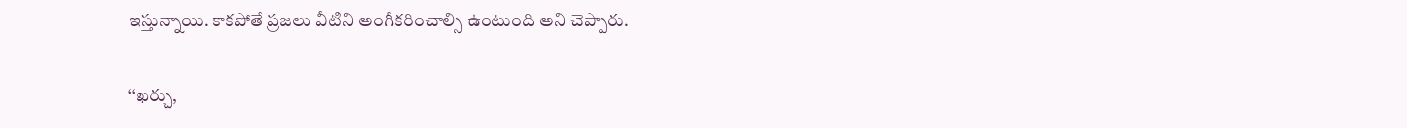ఇస్తున్నాయి. కాకపోతే ప్రజలు వీటిని అంగీకరించాల్సి ఉంటుంది అని చెప్పారు.

‘‘ఖర్చు,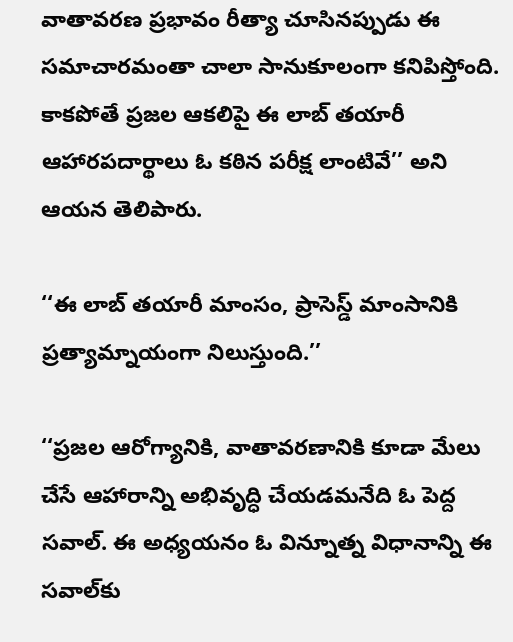వాతావరణ ప్రభావం రీత్యా చూసినప్పుడు ఈ సమాచారమంతా చాలా సానుకూలంగా కనిపిస్తోంది. కాకపోతే ప్రజల ఆకలిపై ఈ లాబ్ తయారీ ఆహారపదార్థాలు ఓ కఠిన పరీక్ష లాంటివే’’ అని ఆయన తెలిపారు.

‘‘ఈ లాబ్ తయారీ మాంసం, ప్రాసెస్డ్ మాంసానికి ప్రత్యామ్నాయంగా నిలుస్తుంది.’’

‘‘ప్రజల ఆరోగ్యానికి, వాతావరణానికి కూడా మేలు చేసే ఆహారాన్ని అభివృద్ధి చేయడమనేది ఓ పెద్ద సవాల్. ఈ అధ్యయనం ఓ విన్నూత్న విధానాన్ని ఈ సవాల్‌కు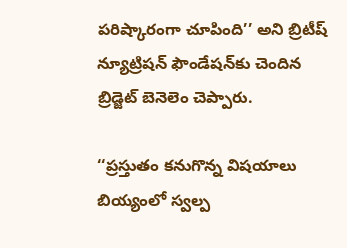పరిష్కారంగా చూపింది’’ అని బ్రిటీష్ న్యూట్రిషన్ ఫౌండేషన్‌కు చెందిన బ్రిడ్జెట్ బెనెలెం చెప్పారు.

‘‘ప్రస్తుతం కనుగొన్న విషయాలు బియ్యంలో స్వల్ప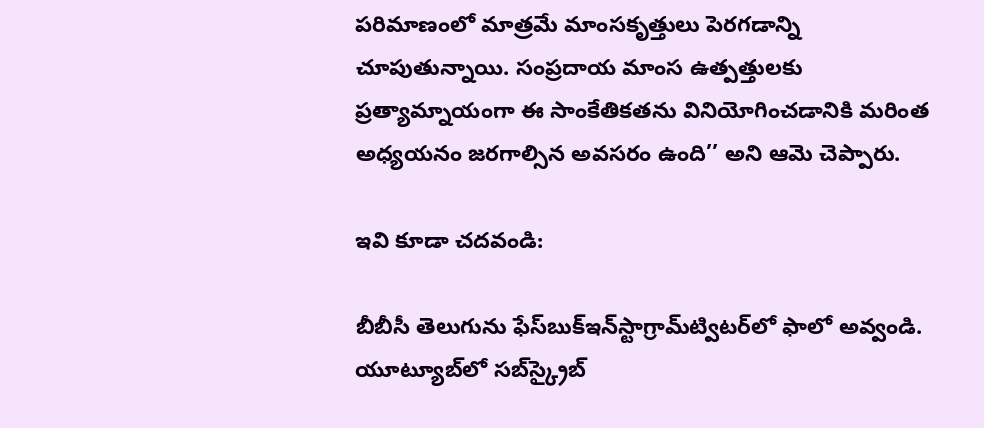పరిమాణంలో మాత్రమే మాంసకృత్తులు పెరగడాన్ని చూపుతున్నాయి. సంప్రదాయ మాంస ఉత్పత్తులకు ప్రత్యామ్నాయంగా ఈ సాంకేతికతను వినియోగించడానికి మరింత అధ్యయనం జరగాల్సిన అవసరం ఉంది’’ అని ఆమె చెప్పారు.

ఇవి కూడా చదవండి:

బీబీసీ తెలుగును ఫేస్‌బుక్ఇన్‌స్టాగ్రామ్‌ట్విటర్‌లో ఫాలో అవ్వండి. యూట్యూబ్‌లో సబ్‌స్క్రైబ్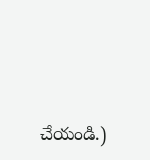చేయండి.)